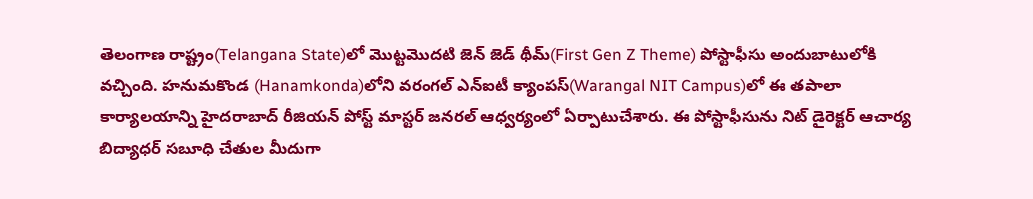తెలంగాణ రాష్ట్రం(Telangana State)లో మొట్టమొదటి జెన్ జెడ్ థీమ్(First Gen Z Theme) పోస్టాఫీసు అందుబాటులోకి వచ్చింది. హనుమకొండ (Hanamkonda)లోని వరంగల్ ఎన్ఐటీ క్యాంపస్(Warangal NIT Campus)లో ఈ తపాలా కార్యాలయాన్ని హైదరాబాద్ రీజియన్ పోస్ట్ మాస్టర్ జనరల్ ఆధ్వర్యంలో ఏర్పాటుచేశారు. ఈ పోస్టాఫీసును నిట్ డైరెక్టర్ ఆచార్య బిద్యాధర్ సబూధి చేతుల మీదుగా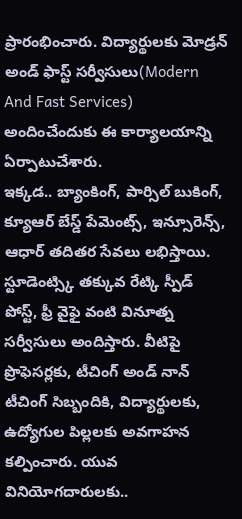ప్రారంభించారు. విద్యార్థులకు మోడ్రన్ అండ్ ఫాస్ట్ సర్వీసులు(Modern And Fast Services) అందించేందుకు ఈ కార్యాలయాన్ని ఏర్పాటుచేశారు.
ఇక్కడ.. బ్యాంకింగ్, పార్సిల్ బుకింగ్, క్యూఆర్ బేస్డ్ పేమెంట్స్, ఇన్సూరెన్స్, ఆధార్ తదితర సేవలు లభిస్తాయి. స్టూడెంట్స్కి తక్కువ రేట్కి స్పీడ్ పోస్ట్, ఫ్రీ వైఫై వంటి వినూత్న సర్వీసులు అందిస్తారు. వీటిపై ప్రొఫెసర్లకు, టీచింగ్ అండ్ నాన్ టీచింగ్ సిబ్బందికి, విద్యార్థులకు, ఉద్యోగుల పిల్లలకు అవగాహన కల్పించారు. యువ వినియోగదారులకు..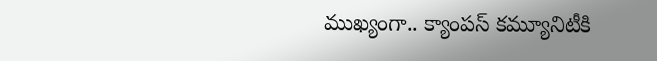ముఖ్యంగా.. క్యాంపస్ కమ్యూనిటీకి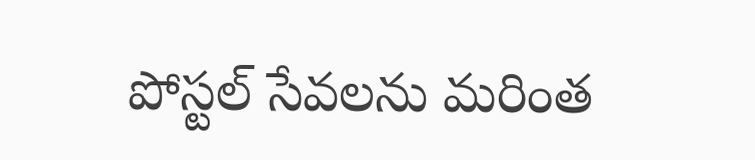పోస్టల్ సేవలను మరింత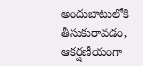అందుబాటులోకి తీసుకురావడం, ఆకర్షణీయంగా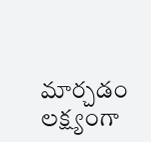మార్చడం లక్ష్యంగా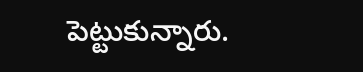పెట్టుకున్నారు.